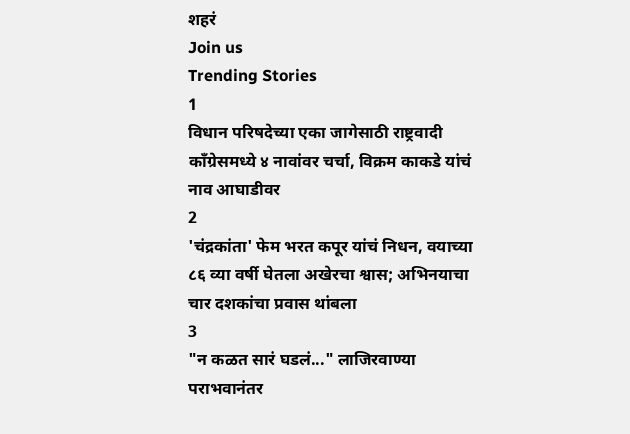शहरं
Join us
Trending Stories
1
विधान परिषदेच्या एका जागेसाठी राष्ट्रवादी काँग्रेसमध्ये ४ नावांवर चर्चा, विक्रम काकडे यांचं नाव आघाडीवर
2
'चंद्रकांता' फेम भरत कपूर यांचं निधन, वयाच्या ८६ व्या वर्षी घेतला अखेरचा श्वास; अभिनयाचा चार दशकांचा प्रवास थांबला
3
"न कळत सारं घडलं..." लाजिरवाण्या पराभवानंतर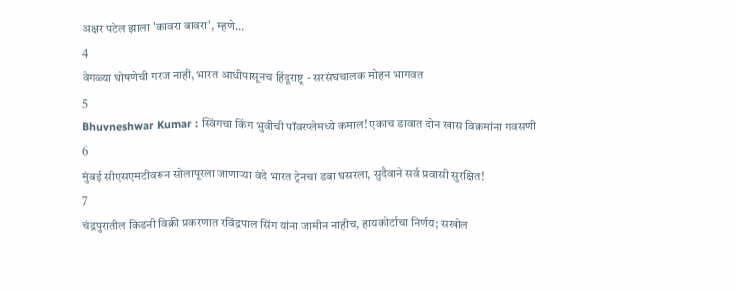अक्षर पटेल झाला 'कावरा बावरा', म्हणे...
4
वेगळ्या घोषणेची गरज नाही, भारत आधीपासूनच हिंदूराष्ट्र - सरसंघचालक मोहन भागवत
5
Bhuvneshwar Kumar : स्विंगचा किंग भुवीची पॉवरप्लेमध्ये कमाल! एकाच डावात दोन खास विक्रमांना गवसणी
6
मुंबई सीएसएमटीवरून सोलापूरला जाणाऱ्या वंदे भारत ट्रेनचा डबा घसरला, सुदैवाने सर्व प्रवासी सुरक्षित!
7
चंद्रपुरातील किडनी विक्री प्रकरणात रविंद्रपाल सिंग यांना जामीन नाहीच, हायकोर्टाचा निर्णय; सखोल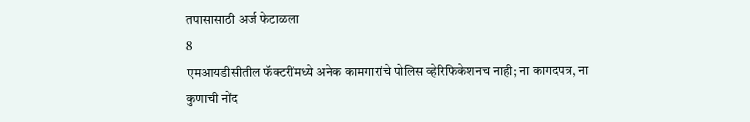तपासासाठी अर्ज फेटाळला
8
एमआयडीसीतील फॅक्टरींमध्ये अनेक कामगारांचे पोलिस व्हेरिफिकेशनच नाही; ना कागदपत्र, ना कुणाची नोंद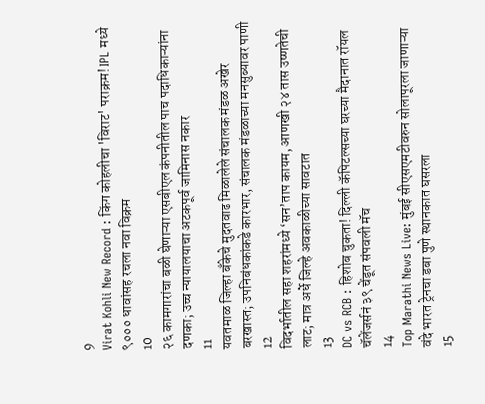9
Virat Kohli New Record : किंग कोहलीचा 'विराट' पराक्रम! IPL मध्ये ९००० धावांसह रचला नवा विक्रम
10
२६ कामगारांचा बळी घेणाऱ्या एसबीएल कंपनीतील पाच पदाधिकाऱ्यांना दणका; उच्च न्यायालयाचा अटकपूर्व जामिनास नकार
11
यवतमाळ जिल्हा बँकेचे मुदतवाढ मिळालेले संचालक मंडळ अखेर बरखास्त; उपनिबंधकांकडे कारभार, संचालक मंडळाच्या मनसुब्यावर पाणी
12
विदर्भातील सहा शहरांमध्ये ‘सन’ताप कायम, आणखी २४ तास उष्णतेची लाट; मात्र अर्धे जिल्हे अवकाळीच्या सावटात
13
DC vs RCB : हिशोब चुकता! दिल्ली कॅपिटल्सच्या घरच्या मैदानात रॉयल चॅलेंजर्सनं ३९ चेंडूत संपवली मॅच
14
Top Marathi News Live: मुंबई सीएसएमटीवरुन सोलापूरला जाणाऱ्या वंदे भारत ट्रेनचा डबा पुणे स्थानकात घसरला
15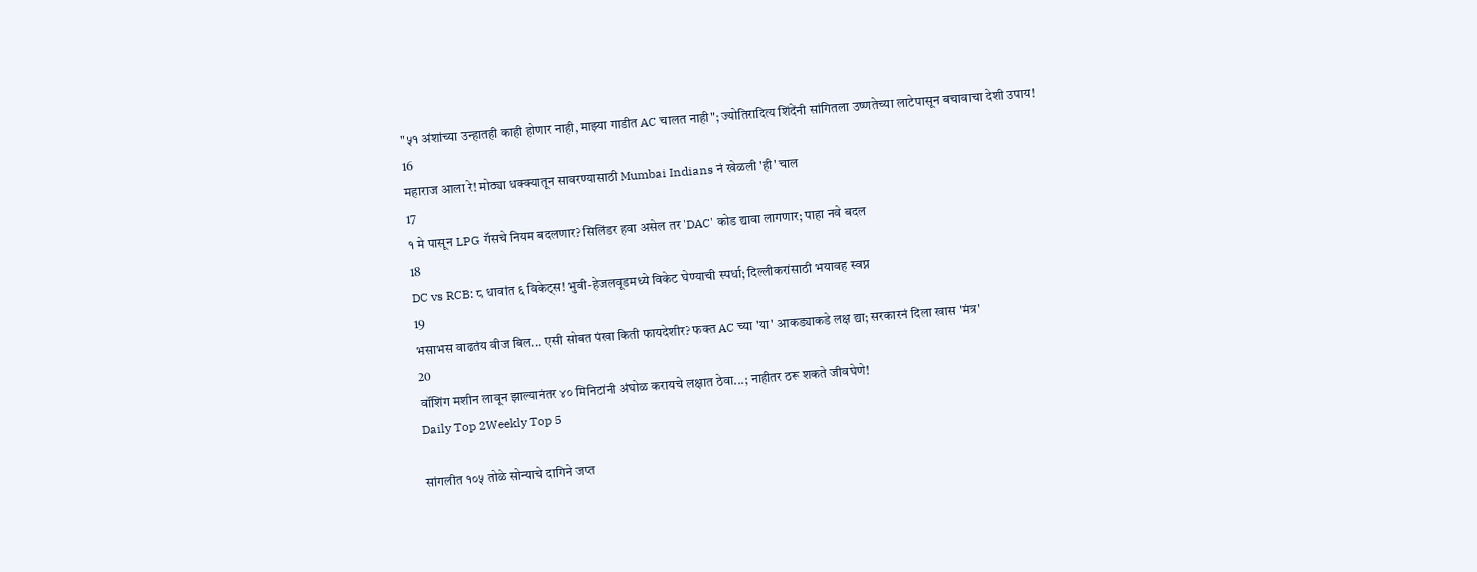"५१ अंशांच्या उन्हातही काही होणार नाही, माझ्या गाडीत AC चालत नाही"; ज्योतिरादित्य शिंदेंनी सांगितला उष्णतेच्या लाटेपासून बचावाचा देशी उपाय!
16
महाराज आला रे! मोठ्या धक्क्यातून सावरण्यासाठी Mumbai Indians नं खेळली 'ही' चाल
17
१ मे पासून LPG गॅसचे नियम बदलणार? सिलिंडर हवा असेल तर 'DAC' कोड द्यावा लागणार; पाहा नवे बदल
18
DC vs RCB: ८ धावांत ६ विकेट्स! भुवी-हेजलवूडमध्ये विकेट घेण्याची स्पर्धा; दिल्लीकरांसाठी भयावह स्वप्न
19
भसाभस वाढतंय वीज बिल... एसी सोबत पंखा किती फायदेशीर? फक्त AC च्या 'या' आकड्याकडे लक्ष द्या; सरकारनं दिला खास 'मंत्र'
20
वॉशिंग मशीन लावून झाल्यानंतर ४० मिनिटांनी अंघोळ करायचे लक्षात ठेवा...; नाहीतर ठरू शकते जीवघेणे!
Daily Top 2Weekly Top 5

सांगलीत १०५ तोळे सोन्याचे दागिने जप्त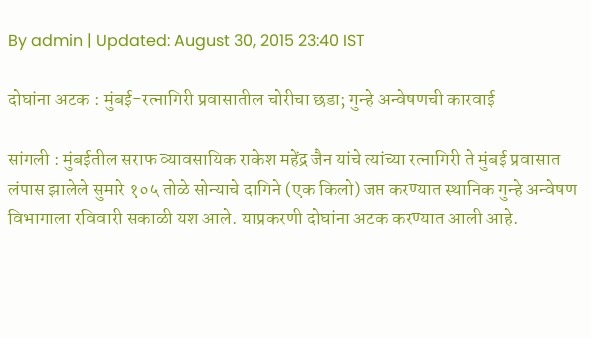By admin | Updated: August 30, 2015 23:40 IST

दोघांना अटक : मुंबई-रत्नागिरी प्रवासातील चोरीचा छडा; गुन्हे अन्वेषणची कारवाई

सांगली : मुंबईतील सराफ व्यावसायिक राकेश महेंद्र जैन यांचे त्यांच्या रत्नागिरी ते मुंबई प्रवासात लंपास झालेले सुमारे १०५ तोळे सोन्याचे दागिने (एक किलो) जप्त करण्यात स्थानिक गुन्हे अन्वेषण विभागाला रविवारी सकाळी यश आले. याप्रकरणी दोघांना अटक करण्यात आली आहे.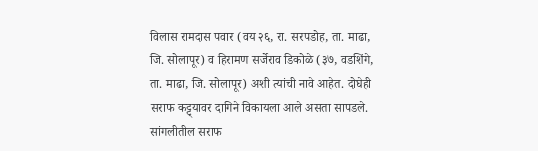विलास रामदास पवार (वय २६, रा. सरपडोह, ता. माढा, जि. सोलापूर) व हिरामण सर्जेराव डिकोळे (३७, वडशिंगे, ता. माढा, जि. सोलापूर) अशी त्यांची नावे आहेत. दोघेही सराफ कट्ट्यावर दागिने विकायला आले असता सापडले. सांगलीतील सराफ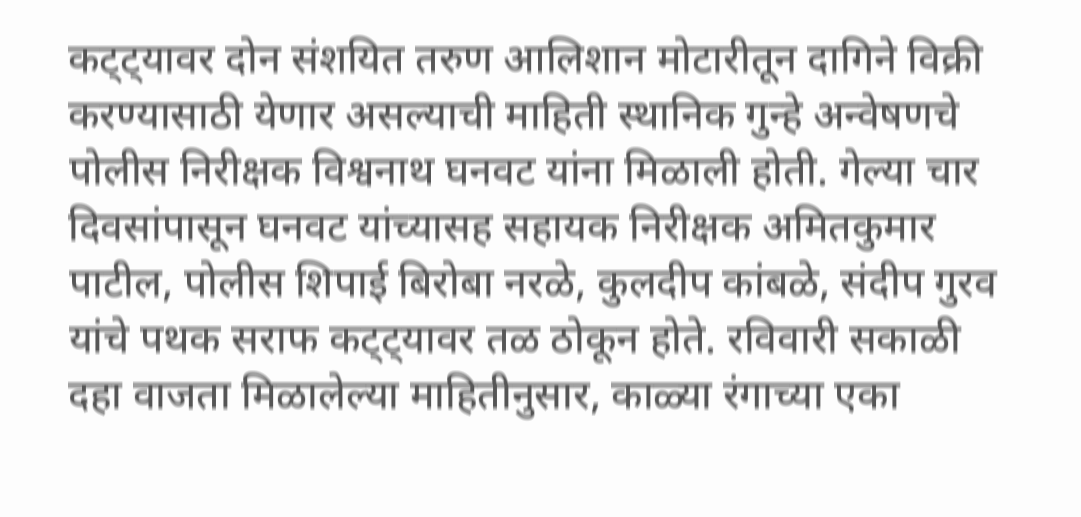कट्ट्यावर दोन संशयित तरुण आलिशान मोटारीतून दागिने विक्री करण्यासाठी येणार असल्याची माहिती स्थानिक गुन्हे अन्वेषणचे पोलीस निरीक्षक विश्वनाथ घनवट यांना मिळाली होती. गेल्या चार दिवसांपासून घनवट यांच्यासह सहायक निरीक्षक अमितकुमार पाटील, पोलीस शिपाई बिरोबा नरळे, कुलदीप कांबळे, संदीप गुरव यांचे पथक सराफ कट्ट्यावर तळ ठोकून होते. रविवारी सकाळी दहा वाजता मिळालेल्या माहितीनुसार, काळ्या रंगाच्या एका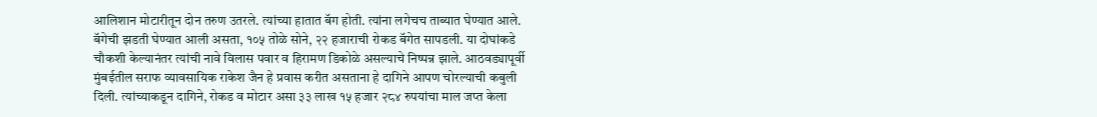आलिशान मोटारीतून दोन तरुण उतरले. त्यांच्या हातात बॅग होती. त्यांना लगेचच ताब्यात घेण्यात आले. बॅगेची झडती घेण्यात आली असता, १०५ तोळे सोने, २२ हजाराची रोकड बॅगेत सापडली. या दोघांकडे चौकशी केल्यानंतर त्यांची नावे विलास पवार व हिरामण डिकोळे असल्याचे निष्पन्न झाले. आठवड्यापूर्वी मुंबईतील सराफ व्यावसायिक राकेश जैन हे प्रवास करीत असताना हे दागिने आपण चोरल्याची कबुली दिली. त्यांच्याकडून दागिने, रोकड व मोटार असा ३३ लाख १५ हजार २८४ रुपयांचा माल जप्त केला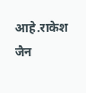आहे.राकेश जैन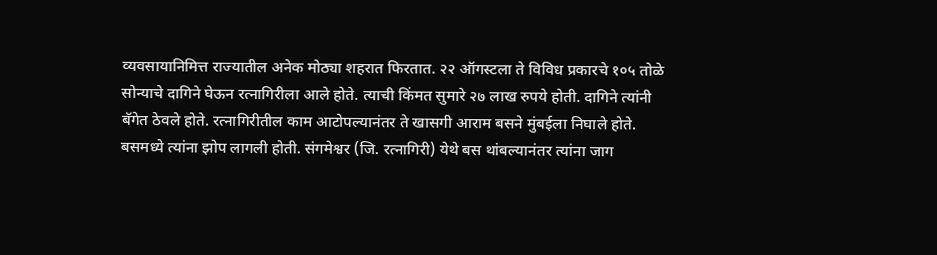व्यवसायानिमित्त राज्यातील अनेक मोठ्या शहरात फिरतात. २२ ऑगस्टला ते विविध प्रकारचे १०५ तोळे सोन्याचे दागिने घेऊन रत्नागिरीला आले होते. त्याची किंमत सुमारे २७ लाख रुपये होती. दागिने त्यांनी बॅगेत ठेवले होते. रत्नागिरीतील काम आटोपल्यानंतर ते खासगी आराम बसने मुंबईला निघाले होते. बसमध्ये त्यांना झोप लागली होती. संगमेश्वर (जि. रत्नागिरी) येथे बस थांबल्यानंतर त्यांना जाग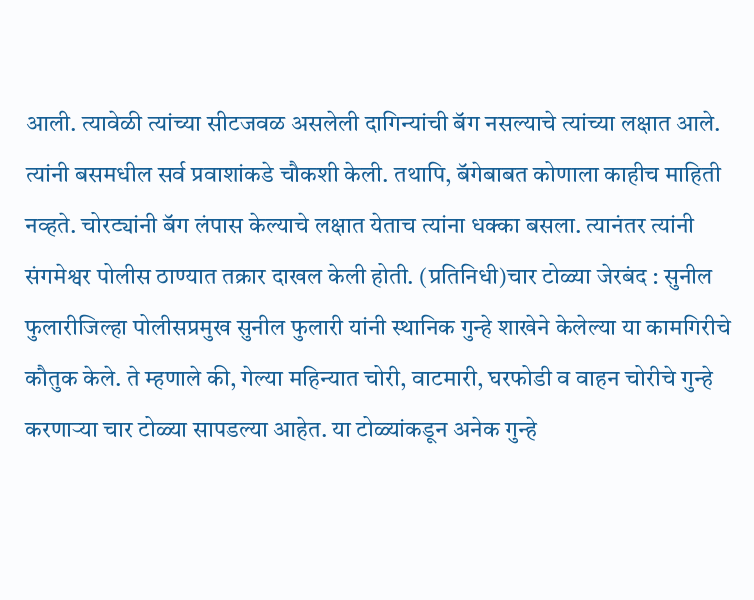आली. त्यावेळी त्यांच्या सीटजवळ असलेली दागिन्यांची बॅग नसल्याचे त्यांच्या लक्षात आले. त्यांनी बसमधील सर्व प्रवाशांकडे चौकशी केली. तथापि, बॅगेबाबत कोणाला काहीच माहिती नव्हते. चोरट्यांनी बॅग लंपास केल्याचे लक्षात येताच त्यांना धक्का बसला. त्यानंतर त्यांनी संगमेश्वर पोलीस ठाण्यात तक्रार दाखल केली होती. (प्रतिनिधी)चार टोळ्या जेरबंद : सुनील फुलारीजिल्हा पोलीसप्रमुख सुनील फुलारी यांनी स्थानिक गुन्हे शाखेने केलेल्या या कामगिरीचे कौतुक केले. ते म्हणाले की, गेल्या महिन्यात चोरी, वाटमारी, घरफोडी व वाहन चोरीचे गुन्हे करणाऱ्या चार टोळ्या सापडल्या आहेत. या टोळ्यांकडून अनेक गुन्हे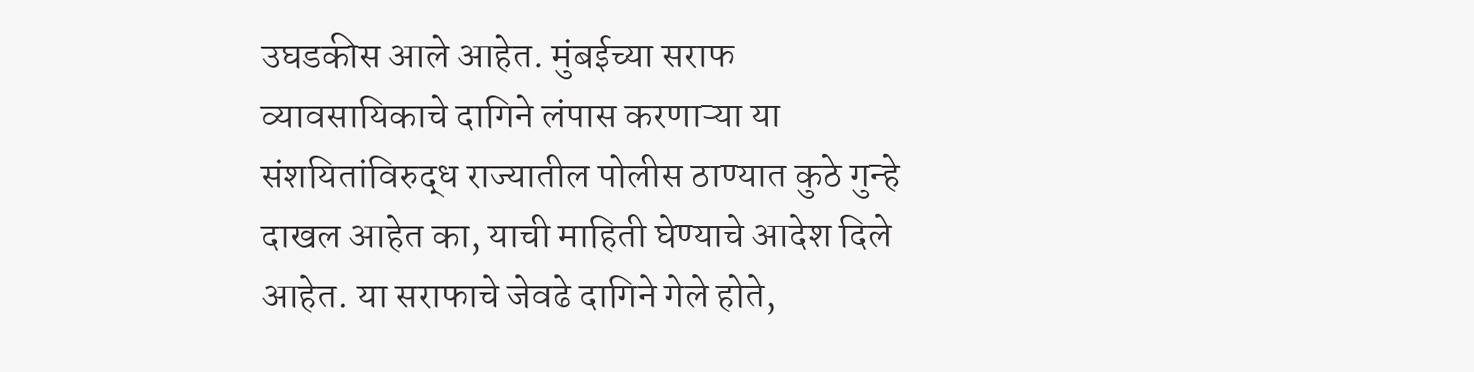उघडकीस आले आहेत. मुंबईच्या सराफ व्यावसायिकाचे दागिने लंपास करणाऱ्या या संशयितांविरुद्ध राज्यातील पोलीस ठाण्यात कुठे गुन्हे दाखल आहेत का, याची माहिती घेण्याचे आदेश दिले आहेत. या सराफाचे जेवढे दागिने गेले होते,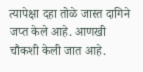त्यापेक्षा दहा तोळे जास्त दागिने जप्त केले आहे. आणखी चौकशी केली जात आहे.